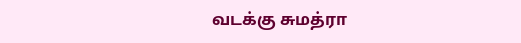வடக்கு சுமத்ரா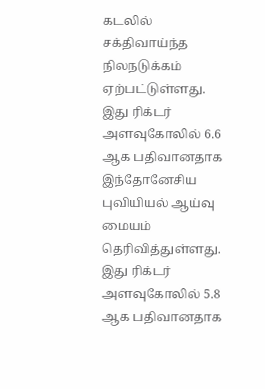கடலில் சக்திவாய்ந்த நிலநடுக்கம் ஏற்பட்டுள்ளது.
இது ரிக்டர் அளவுகோலில் 6.6 ஆக பதிவானதாக இந்தோனேசிய புவியியல் ஆய்வு மையம் தெரிவித்துள்ளது.
இது ரிக்டர் அளவுகோலில் 5.8 ஆக பதிவானதாக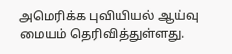அமெரிக்க புவியியல் ஆய்வு மையம் தெரிவித்துள்ளது.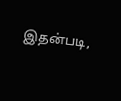இதன்படி,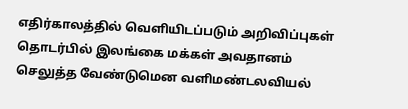எதிர்காலத்தில் வெளியிடப்படும் அறிவிப்புகள் தொடர்பில் இலங்கை மக்கள் அவதானம் செலுத்த வேண்டுமென வளிமண்டலவியல்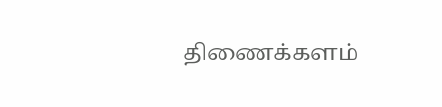திணைக்களம்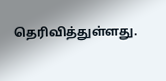தெரிவித்துள்ளது.